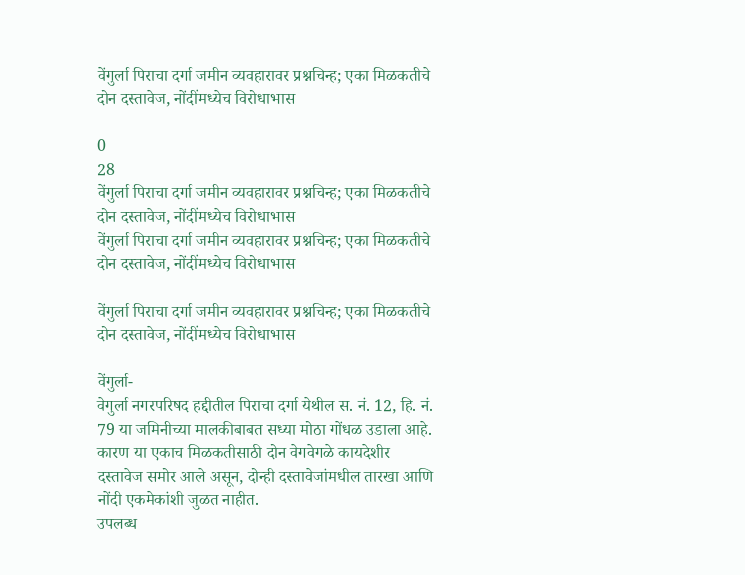वेंगुर्ला पिराचा दर्गा जमीन व्यवहारावर प्रश्नचिन्ह; एका मिळकतीचे दोन दस्तावेज, नोंदींमध्येच विरोधाभास

0
28
वेंगुर्ला पिराचा दर्गा जमीन व्यवहारावर प्रश्नचिन्ह; एका मिळकतीचे दोन दस्तावेज, नोंदींमध्येच विरोधाभास
वेंगुर्ला पिराचा दर्गा जमीन व्यवहारावर प्रश्नचिन्ह; एका मिळकतीचे दोन दस्तावेज, नोंदींमध्येच विरोधाभास

वेंगुर्ला पिराचा दर्गा जमीन व्यवहारावर प्रश्नचिन्ह; एका मिळकतीचे दोन दस्तावेज, नोंदींमध्येच विरोधाभास

वेंगुर्ला-
वेगुर्ला नगरपरिषद हद्दीतील पिराचा दर्गा येथील स. नं. 12, हि. नं. 79 या जमिनीच्या मालकीबाबत सध्या मोठा गोंधळ उडाला आहे. कारण या एकाच मिळकतीसाठी दोन वेगवेगळे कायदेशीर दस्तावेज समोर आले असून, दोन्ही दस्तावेजांमधील तारखा आणि नोंदी एकमेकांशी जुळत नाहीत.
उपलब्ध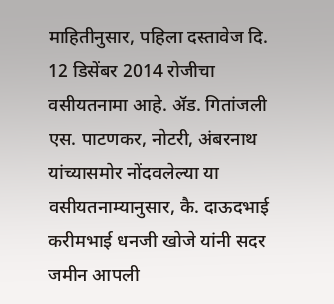माहितीनुसार, पहिला दस्तावेज दि. 12 डिसेंबर 2014 रोजीचा वसीयतनामा आहे. ॲड. गितांजली एस. पाटणकर, नोटरी, अंबरनाथ यांच्यासमोर नोंदवलेल्या या वसीयतनाम्यानुसार, कै. दाऊदभाई करीमभाई धनजी खोजे यांनी सदर जमीन आपली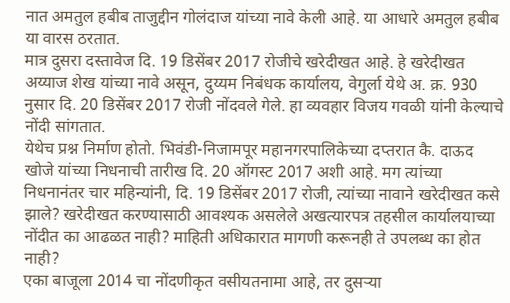नात अमतुल हबीब ताजुद्दीन गोलंदाज यांच्या नावे केली आहे. या आधारे अमतुल हबीब या वारस ठरतात.
मात्र दुसरा दस्तावेज दि. 19 डिसेंबर 2017 रोजीचे खरेदीखत आहे. हे खरेदीखत अय्याज शेख यांच्या नावे असून, दुय्यम निबंधक कार्यालय, वेगुर्ला येथे अ. क्र. 930 नुसार दि. 20 डिसेंबर 2017 रोजी नोंदवले गेले. हा व्यवहार विजय गवळी यांनी केल्याचे नोंदी सांगतात.
येथेच प्रश्न निर्माण होतो. भिवंडी-निजामपूर महानगरपालिकेच्या दप्तरात कै. दाऊद खोजे यांच्या निधनाची तारीख दि. 20 ऑगस्ट 2017 अशी आहे. मग त्यांच्या निधनानंतर चार महिन्यांनी, दि. 19 डिसेंबर 2017 रोजी, त्यांच्या नावाने खरेदीखत कसे झाले? खरेदीखत करण्यासाठी आवश्यक असलेले अखत्यारपत्र तहसील कार्यालयाच्या नोंदीत का आढळत नाही? माहिती अधिकारात मागणी करूनही ते उपलब्ध का होत नाही?
एका बाजूला 2014 चा नोंदणीकृत वसीयतनामा आहे, तर दुसऱ्या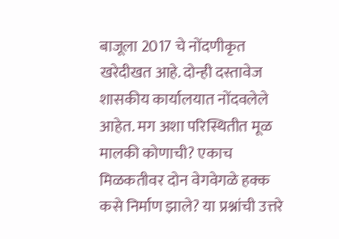बाजूला 2017 चे नोंदणीकृत खरेदीखत आहे. दोन्ही दस्तावेज शासकीय कार्यालयात नोंदवलेले आहेत. मग अशा परिस्थितीत मूळ मालकी कोणाची? एकाच मिळकतीवर दोन वेगवेगळे हक्क कसे निर्माण झाले? या प्रश्नांची उत्तरे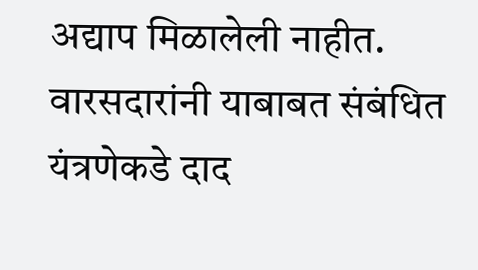अद्याप मिळालेली नाहीत.
वारसदारांनी याबाबत संबंधित यंत्रणेकडे दाद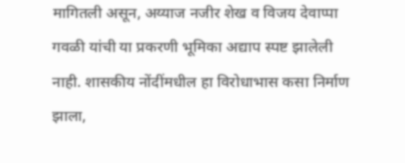मागितली असून, अय्याज नजीर शेख व विजय देवाप्पा गवळी यांची या प्रकरणी भूमिका अद्याप स्पष्ट झालेली नाही. शासकीय नोंदींमधील हा विरोधाभास कसा निर्माण झाला,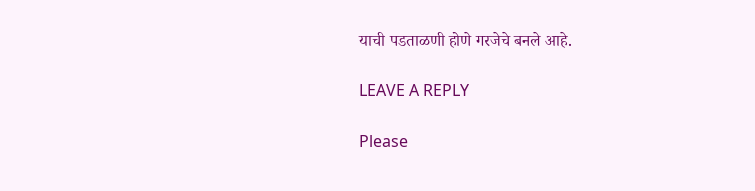याची पडताळणी होणे गरजेचे बनले आहे.

LEAVE A REPLY

Please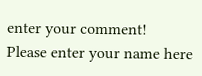enter your comment!
Please enter your name here